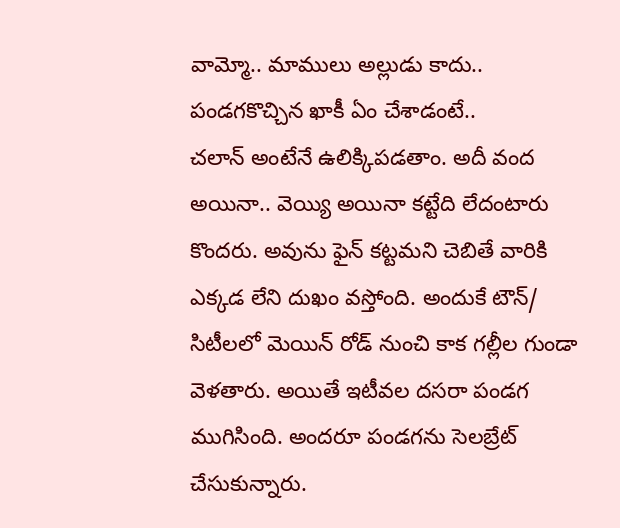వామ్మో.. మాములు అల్లుడు కాదు.. పండగకొచ్చిన ఖాకీ ఏం చేశాడంటే..
చలాన్ అంటేనే ఉలిక్కిపడతాం. అదీ వంద అయినా.. వెయ్యి అయినా కట్టేది లేదంటారు కొందరు. అవును ఫైన్ కట్టమని చెబితే వారికి ఎక్కడ లేని దుఖం వస్తోంది. అందుకే టౌన్/ సిటీలలో మెయిన్ రోడ్ నుంచి కాక గల్లీల గుండా వెళతారు. అయితే ఇటీవల దసరా పండగ ముగిసింది. అందరూ పండగను సెలబ్రేట్ చేసుకున్నారు.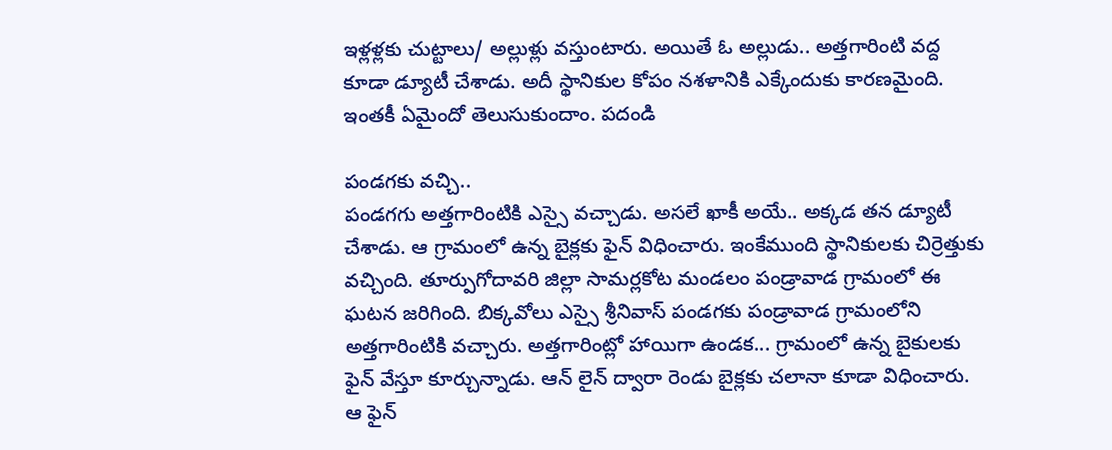ఇళ్లళ్లకు చుట్టాలు/ అల్లుళ్లు వస్తుంటారు. అయితే ఓ అల్లుడు.. అత్తగారింటి వద్ద కూడా డ్యూటీ చేశాడు. అదీ స్థానికుల కోపం నశళానికి ఎక్కేందుకు కారణమైంది. ఇంతకీ ఏమైందో తెలుసుకుందాం. పదండి

పండగకు వచ్చి..
పండగగు అత్తగారింటికి ఎస్సై వచ్చాడు. అసలే ఖాకీ అయే.. అక్కడ తన డ్యూటీ చేశాడు. ఆ గ్రామంలో ఉన్న బైక్లకు ఫైన్ విధించారు. ఇంకేముంది స్థానికులకు చిర్రెత్తుకు వచ్చింది. తూర్పుగోదావరి జిల్లా సామర్లకోట మండలం పండ్రావాడ గ్రామంలో ఈ ఘటన జరిగింది. బిక్కవోలు ఎస్సై శ్రీనివాస్ పండగకు పండ్రావాడ గ్రామంలోని అత్తగారింటికి వచ్చారు. అత్తగారింట్లో హాయిగా ఉండక... గ్రామంలో ఉన్న బైకులకు ఫైన్ వేస్తూ కూర్చున్నాడు. ఆన్ లైన్ ద్వారా రెండు బైక్లకు చలానా కూడా విధించారు. ఆ ఫైన్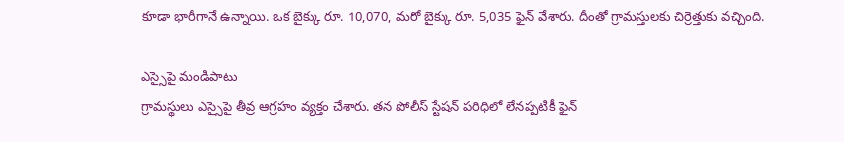కూడా భారీగానే ఉన్నాయి. ఒక బైక్కు రూ. 10,070, మరో బైక్కు రూ. 5,035 ఫైన్ వేశారు. దీంతో గ్రామస్తులకు చిర్రెత్తుకు వచ్చింది.

ఎస్సైపై మండిపాటు
గ్రామస్థులు ఎస్సైపై తీవ్ర ఆగ్రహం వ్యక్తం చేశారు. తన పోలీస్ స్టేషన్ పరిధిలో లేనప్పటికీ ఫైన్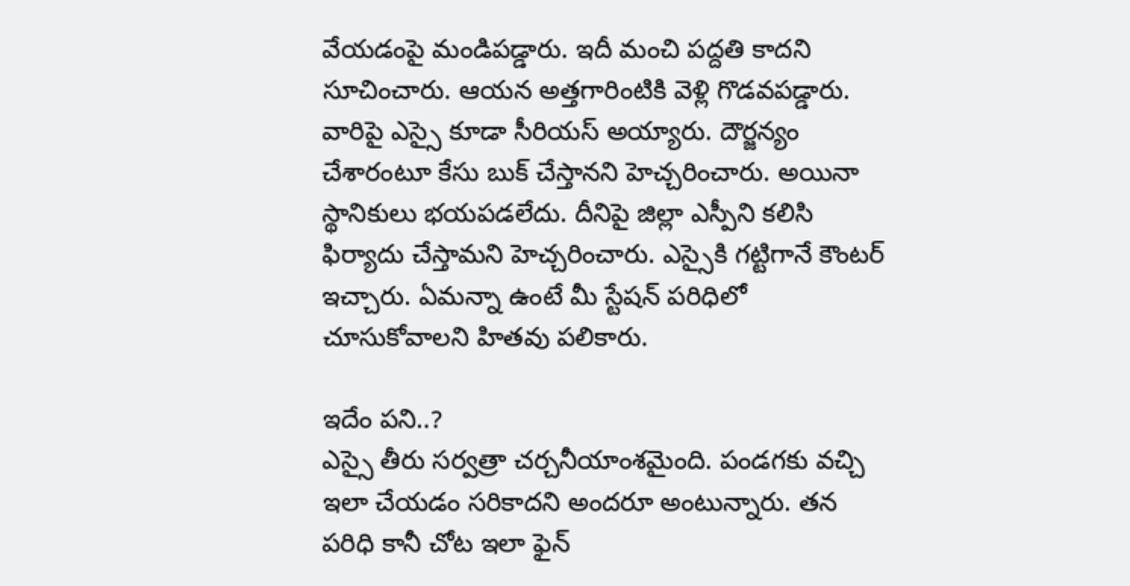వేయడంపై మండిపడ్డారు. ఇదీ మంచి పద్దతి కాదని సూచించారు. ఆయన అత్తగారింటికి వెళ్లి గొడవపడ్డారు. వారిపై ఎస్సై కూడా సీరియస్ అయ్యారు. దౌర్జన్యం చేశారంటూ కేసు బుక్ చేస్తానని హెచ్చరించారు. అయినా స్థానికులు భయపడలేదు. దీనిపై జిల్లా ఎస్పీని కలిసి ఫిర్యాదు చేస్తామని హెచ్చరించారు. ఎస్సైకి గట్టిగానే కౌంటర్ ఇచ్చారు. ఏమన్నా ఉంటే మీ స్టేషన్ పరిధిలో చూసుకోవాలని హితవు పలికారు.

ఇదేం పని..?
ఎస్సై తీరు సర్వత్రా చర్చనీయాంశమైంది. పండగకు వచ్చి ఇలా చేయడం సరికాదని అందరూ అంటున్నారు. తన పరిధి కానీ చోట ఇలా ఫైన్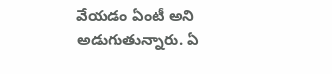వేయడం ఏంటీ అని అడుగుతున్నారు. ఏ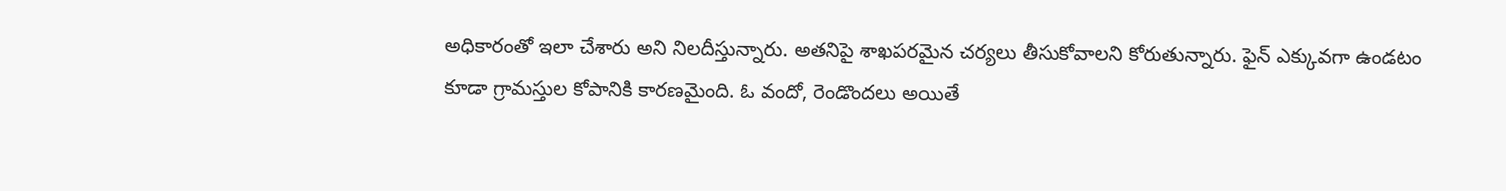అధికారంతో ఇలా చేశారు అని నిలదీస్తున్నారు. అతనిపై శాఖపరమైన చర్యలు తీసుకోవాలని కోరుతున్నారు. ఫైన్ ఎక్కువగా ఉండటం కూడా గ్రామస్తుల కోపానికి కారణమైంది. ఓ వందో, రెండొందలు అయితే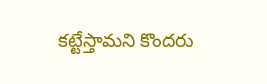కట్టేస్తామని కొందరు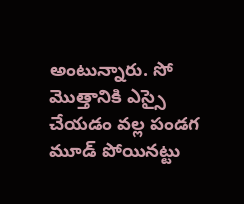అంటున్నారు. సో మొత్తానికి ఎస్సై చేయడం వల్ల పండగ మూడ్ పోయినట్టు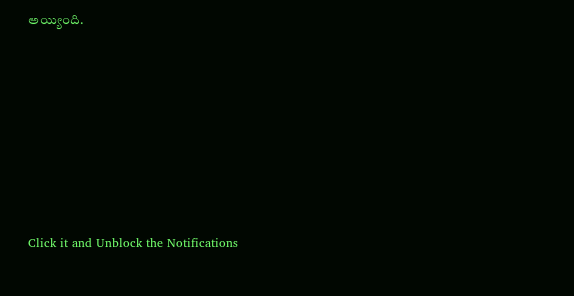అయ్యింది.












Click it and Unblock the Notifications